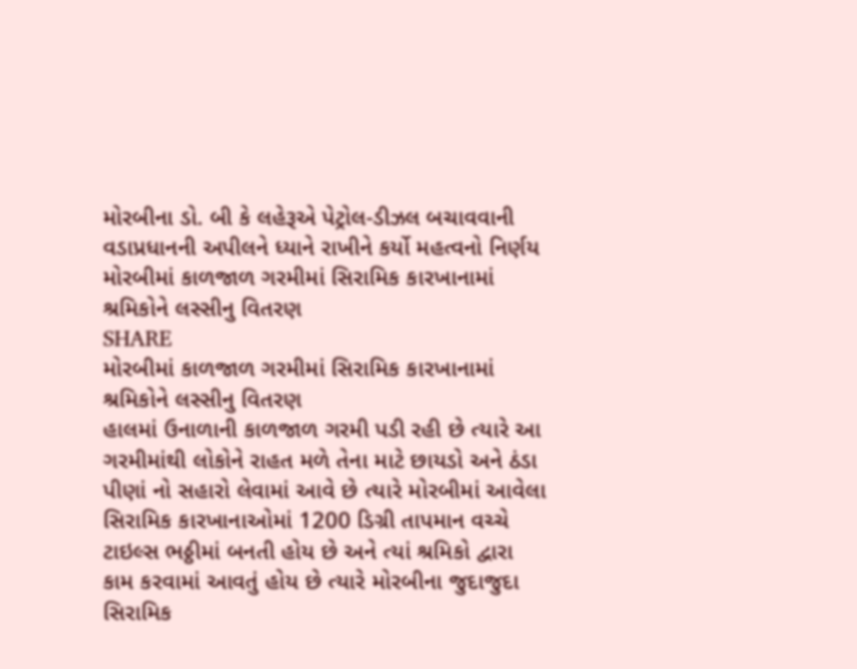મોરબીના ડો. બી કે લહેરૂએ પેટ્રોલ-ડીઝલ બચાવવાની વડાપ્રધાનની અપીલને ધ્યાને રાખીને કર્યો મહત્વનો નિર્ણય
મોરબીમાં કાળજાળ ગરમીમાં સિરામિક કારખાનામાં શ્રમિકોને લસ્સીનુ વિતરણ
SHARE
મોરબીમાં કાળજાળ ગરમીમાં સિરામિક કારખાનામાં શ્રમિકોને લસ્સીનુ વિતરણ
હાલમાં ઉનાળાની કાળજાળ ગરમી પડી રહી છે ત્યારે આ ગરમીમાંથી લોકોને રાહત મળે તેના માટે છાયડો અને ઠંડા પીણાં નો સહારો લેવામાં આવે છે ત્યારે મોરબીમાં આવેલા સિરામિક કારખાનાઓમાં 1200 ડિગ્રી તાપમાન વચ્ચે ટાઇલ્સ ભઠ્ઠીમાં બનતી હોય છે અને ત્યાં શ્રમિકો દ્વારા કામ કરવામાં આવતું હોય છે ત્યારે મોરબીના જુદાજુદા સિરામિક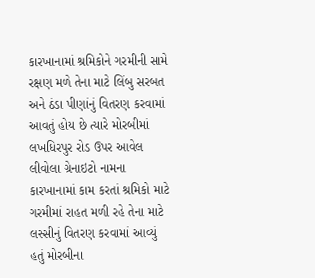કારખાનામાં શ્રમિકોને ગરમીની સામે રક્ષણ મળે તેના માટે લિંબુ સરબત અને ઠંડા પીણાંનું વિતરણ કરવામાં આવતું હોય છે ત્યારે મોરબીમાં લખધિરપુર રોડ ઉપર આવેલ લીવોલા ગ્રેનાઇટો નામના કારખાનામાં કામ કરતાં શ્રમિકો માટે ગરમીમાં રાહત મળી રહે તેના માટે લસ્સીનું વિતરણ કરવામાં આવ્યું હતું મોરબીના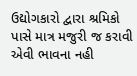ઉદ્યોગકારો દ્વારા શ્રમિકો પાસે માત્ર મજુરી જ કરાવી એવી ભાવના નહી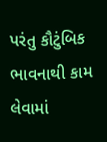પરંતુ કૌટુંબિક ભાવનાથી કામ લેવામાં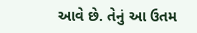આવે છે. તેનું આ ઉતમ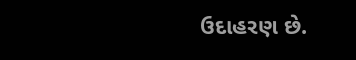ઉદાહરણ છે.